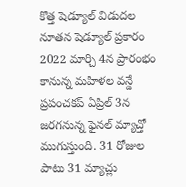కొత్త షెడ్యూల్ విడుదల
నూతన షెడ్యూల్ ప్రకారం 2022 మార్చి 4న ప్రారంభం కానున్న మహిళల వన్డే ప్రపంచకప్ ఏప్రిల్ 3న జరగనున్న ఫైనల్ మ్యాచ్తో ముగుస్తుంది. 31 రోజుల పాటు 31 మ్యాచ్లు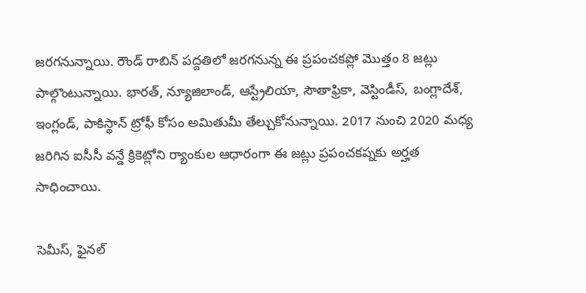జరగనున్నాయి. రౌండ్ రాబిన్ పద్దతిలో జరగనున్న ఈ ప్రపంచకప్లో మొత్తం 8 జట్లు పాల్గొంటున్నాయి. భారత్, న్యూజిలాండ్, ఆస్ట్రేలియా, సౌతాఫ్రికా, వెస్టిండీస్, బంగ్లాదేశ్, ఇంగ్లండ్, పాకిస్థాన్ ట్రోఫీ కోసం అమితుమీ తేల్చుకోనున్నాయి. 2017 నుంచి 2020 మధ్య జరిగిన ఐసీసీ వన్డే క్రికెట్లోని ర్యాంకుల ఆధారంగా ఈ జట్లు ప్రపంచకప్నకు అర్హత సాధించాయి.

సెమీస్, ఫైనల్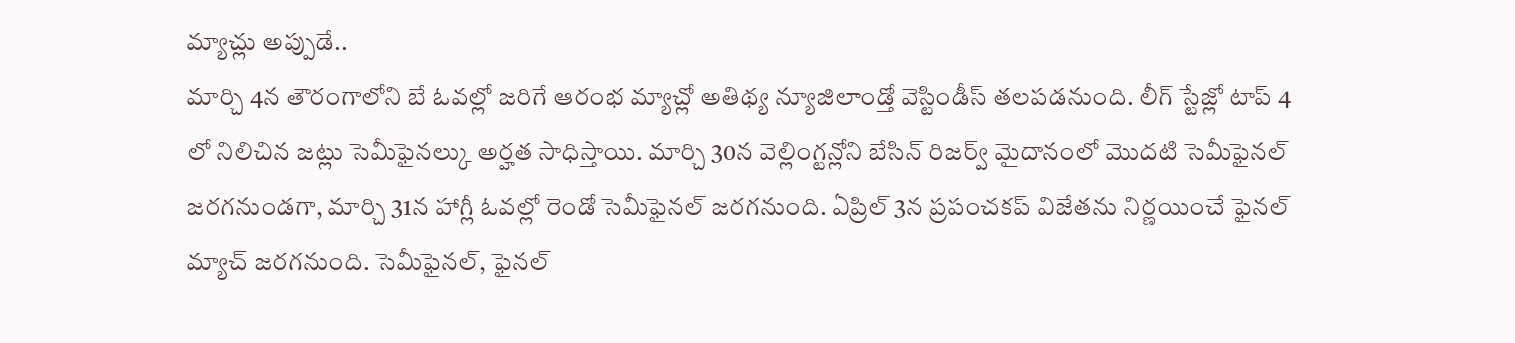మ్యాచ్లు అప్పుడే..
మార్చి 4న తౌరంగాలోని బే ఓవల్లో జరిగే ఆరంభ మ్యాచ్లో అతిథ్య న్యూజిలాండ్తో వెస్టిండీస్ తలపడనుంది. లీగ్ స్టేజ్లో టాప్ 4 లో నిలిచిన జట్లు సెమీఫైనల్కు అర్హత సాధిస్తాయి. మార్చి 30న వెల్లింగ్టన్లోని బేసిన్ రిజర్వ్ మైదానంలో మొదటి సెమీఫైనల్ జరగనుండగా, మార్చి 31న హాగ్లీ ఓవల్లో రెండో సెమీఫైనల్ జరగనుంది. ఏప్రిల్ 3న ప్రపంచకప్ విజేతను నిర్ణయించే ఫైనల్ మ్యాచ్ జరగనుంది. సెమీఫైనల్, ఫైనల్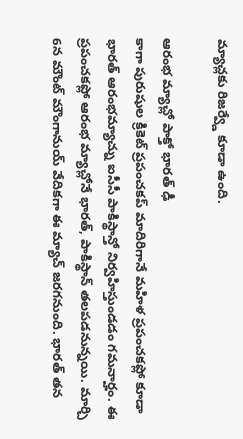మ్యాచ్లకు రిజర్వ్డే కూడా ఉంది.

ఆరంభ మ్యాచ్లో పాక్తో భారత్ ఢీ
కాగా పురుషుల క్రికెట్ ప్రపంచకప్ మాదిరిగానే మహిళ ప్రపంచకప్లో కూడా భారత్ ఆరంభమ్యాచ్ను ఐసీసీ పాకిస్థాన్తో నిర్వహిస్తుండడం గమనార్హం. ఈ ప్రపంచకప్లో ఆరంభ మ్యాచ్లోనే భారత్, పాకిస్థాన్ తలపడనున్నయి. మార్చి 6న మౌంట్ మౌంగానుయ్ వేదికగా ఈ మ్యాచ్ జరగనుంది. భారత్ తన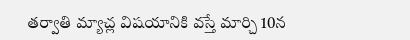తర్వాతి మ్యాచ్ల విషయానికి వస్తే మార్చి 10న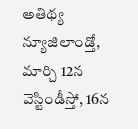అతిథ్య న్యూజిలాండ్తో, మార్చి 12న వెస్టిండీస్తో, 16న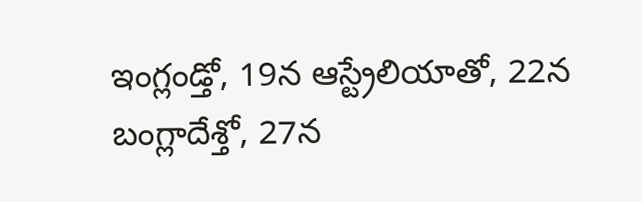ఇంగ్లండ్తో, 19న ఆస్ట్రేలియాతో, 22న బంగ్లాదేశ్తో, 27న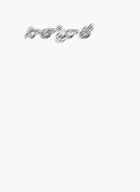సౌతాఫ్రికాతో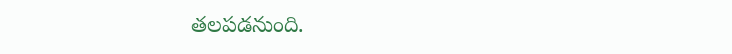తలపడనుంది.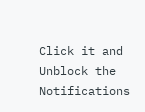Click it and Unblock the Notifications